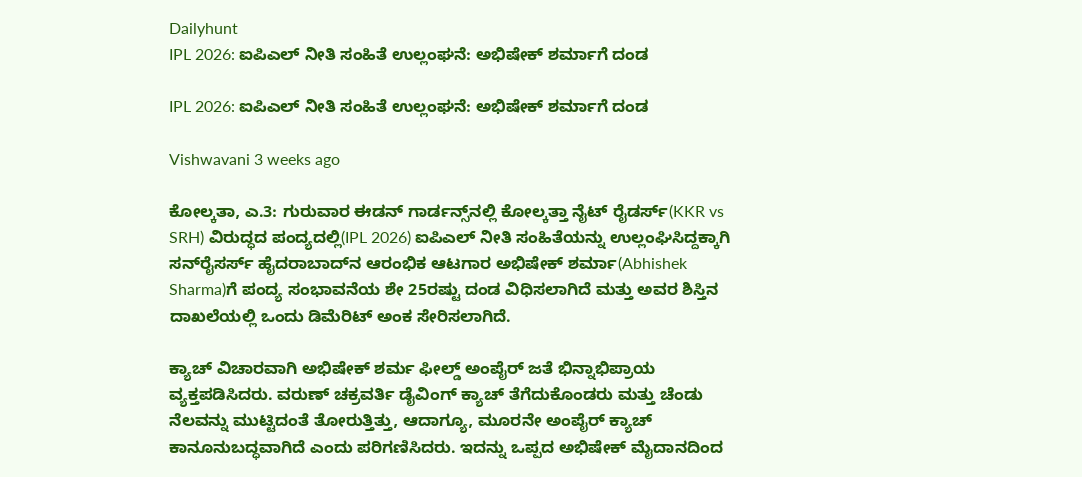Dailyhunt
IPL 2026: ಐಪಿಎಲ್ ನೀತಿ ಸಂಹಿತೆ ಉಲ್ಲಂಘನೆ: ಅಭಿಷೇಕ್‌ ಶರ್ಮಾಗೆ ದಂಡ

IPL 2026: ಐಪಿಎಲ್ ನೀತಿ ಸಂಹಿತೆ ಉಲ್ಲಂಘನೆ: ಅಭಿಷೇಕ್‌ ಶರ್ಮಾಗೆ ದಂಡ

Vishwavani 3 weeks ago

ಕೋಲ್ಕತಾ, ಎ.3: ಗುರುವಾರ ಈಡನ್ ಗಾರ್ಡನ್ಸ್‌ನಲ್ಲಿ ಕೋಲ್ಕತ್ತಾ ನೈಟ್ ರೈಡರ್ಸ್(KKR vs SRH) ವಿರುದ್ಧದ ಪಂದ್ಯದಲ್ಲಿ(IPL 2026) ಐಪಿಎಲ್ ನೀತಿ ಸಂಹಿತೆಯನ್ನು ಉಲ್ಲಂಘಿಸಿದ್ದಕ್ಕಾಗಿ ಸನ್‌ರೈಸರ್ಸ್ ಹೈದರಾಬಾದ್‌ನ ಆರಂಭಿಕ ಆಟಗಾರ ಅಭಿಷೇಕ್ ಶರ್ಮಾ(Abhishek Sharma)ಗೆ ಪಂದ್ಯ ಸಂಭಾವನೆಯ ಶೇ 25ರಷ್ಟು ದಂಡ ವಿಧಿಸಲಾಗಿದೆ ಮತ್ತು ಅವರ ಶಿಸ್ತಿನ ದಾಖಲೆಯಲ್ಲಿ ಒಂದು ಡಿಮೆರಿಟ್‌ ಅಂಕ ಸೇರಿಸಲಾಗಿದೆ.

ಕ್ಯಾಚ್‌ ವಿಚಾರವಾಗಿ ಅಭಿಷೇಕ್‌ ಶರ್ಮ ಫೀಲ್ಡ್‌ ಅಂಪೈರ್‌ ಜತೆ ಭಿನ್ನಾಭಿಪ್ರಾಯ ವ್ಯಕ್ತಪಡಿಸಿದರು. ವರುಣ್ ಚಕ್ರವರ್ತಿ ಡೈವಿಂಗ್ ಕ್ಯಾಚ್ ತೆಗೆದುಕೊಂಡರು ಮತ್ತು ಚೆಂಡು ನೆಲವನ್ನು ಮುಟ್ಟಿದಂತೆ ತೋರುತ್ತಿತ್ತು, ಆದಾಗ್ಯೂ, ಮೂರನೇ ಅಂಪೈರ್ ಕ್ಯಾಚ್ ಕಾನೂನುಬದ್ಧವಾಗಿದೆ ಎಂದು ಪರಿಗಣಿಸಿದರು. ಇದನ್ನು ಒಪ್ಪದ ಅಭಿಷೇಕ್‌ ಮೈದಾನದಿಂದ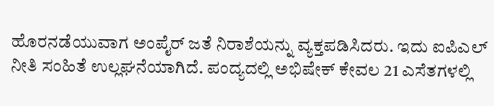ಹೊರನಡೆಯುವಾಗ ಅಂಪೈರ್‌ ಜತೆ ನಿರಾಶೆಯನ್ನು ವ್ಯಕ್ತಪಡಿಸಿದರು. ಇದು ಐಪಿಎಲ್ ನೀತಿ ಸಂಹಿತೆ ಉಲ್ಲಘನೆಯಾಗಿದೆ. ಪಂದ್ಯದಲ್ಲಿ ಅಭಿಷೇಕ್ ಕೇವಲ 21 ಎಸೆತಗಳಲ್ಲಿ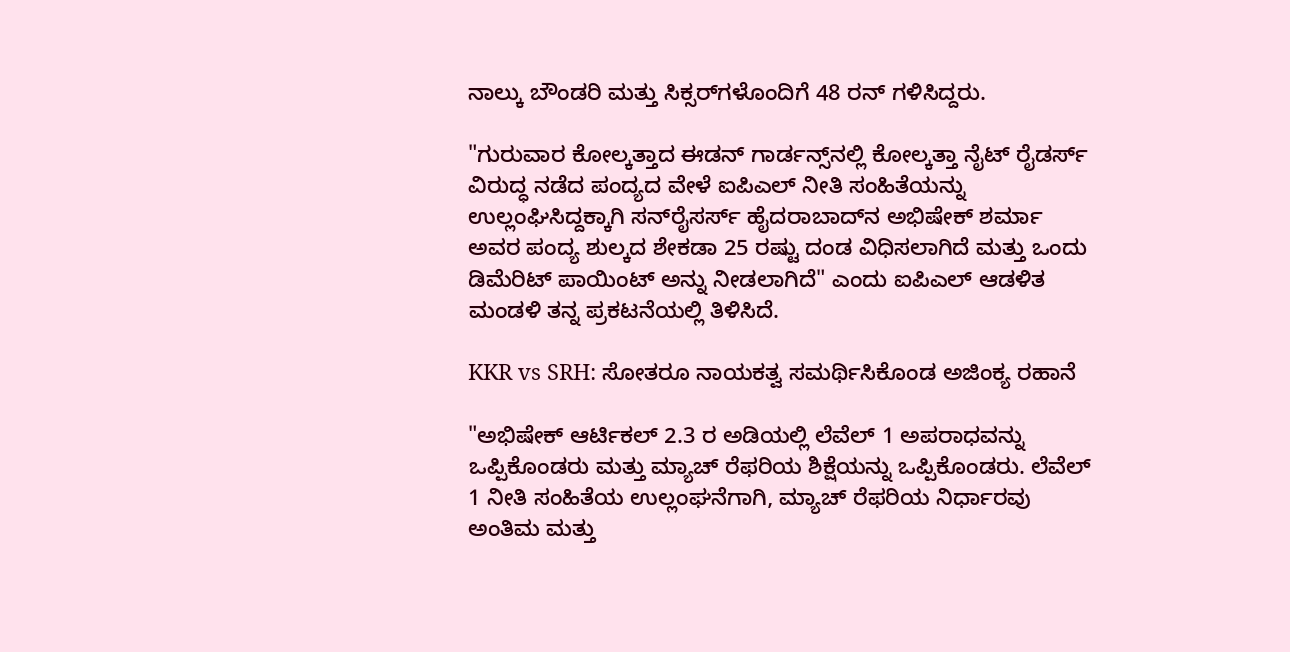ನಾಲ್ಕು ಬೌಂಡರಿ ಮತ್ತು ಸಿಕ್ಸರ್‌ಗಳೊಂದಿಗೆ 48 ರನ್ ಗಳಿಸಿದ್ದರು.

"ಗುರುವಾರ ಕೋಲ್ಕತ್ತಾದ ಈಡನ್ ಗಾರ್ಡನ್ಸ್‌ನಲ್ಲಿ ಕೋಲ್ಕತ್ತಾ ನೈಟ್ ರೈಡರ್ಸ್ ವಿರುದ್ಧ ನಡೆದ ಪಂದ್ಯದ ವೇಳೆ ಐಪಿಎಲ್ ನೀತಿ ಸಂಹಿತೆಯನ್ನು ಉಲ್ಲಂಘಿಸಿದ್ದಕ್ಕಾಗಿ ಸನ್‌ರೈಸರ್ಸ್ ಹೈದರಾಬಾದ್‌ನ ಅಭಿಷೇಕ್ ಶರ್ಮಾ ಅವರ ಪಂದ್ಯ ಶುಲ್ಕದ ಶೇಕಡಾ 25 ರಷ್ಟು ದಂಡ ವಿಧಿಸಲಾಗಿದೆ ಮತ್ತು ಒಂದು ಡಿಮೆರಿಟ್ ಪಾಯಿಂಟ್ ಅನ್ನು ನೀಡಲಾಗಿದೆ" ಎಂದು ಐಪಿಎಲ್‌ ಆಡಳಿತ ಮಂಡಳಿ ತನ್ನ ಪ್ರಕಟನೆಯಲ್ಲಿ ತಿಳಿಸಿದೆ.

KKR vs SRH: ಸೋತರೂ ನಾಯಕತ್ವ ಸಮರ್ಥಿಸಿಕೊಂಡ ಅಜಿಂಕ್ಯ ರಹಾನೆ

"ಅಭಿಷೇಕ್ ಆರ್ಟಿಕಲ್ 2.3 ರ ಅಡಿಯಲ್ಲಿ ಲೆವೆಲ್ 1 ಅಪರಾಧವನ್ನು ಒಪ್ಪಿಕೊಂಡರು ಮತ್ತು ಮ್ಯಾಚ್ ರೆಫರಿಯ ಶಿಕ್ಷೆಯನ್ನು ಒಪ್ಪಿಕೊಂಡರು. ಲೆವೆಲ್ 1 ನೀತಿ ಸಂಹಿತೆಯ ಉಲ್ಲಂಘನೆಗಾಗಿ, ಮ್ಯಾಚ್ ರೆಫರಿಯ ನಿರ್ಧಾರವು ಅಂತಿಮ ಮತ್ತು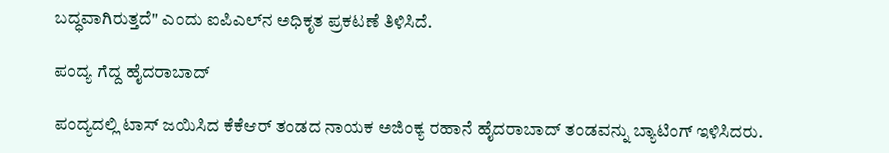ಬದ್ಧವಾಗಿರುತ್ತದೆ" ಎಂದು ಐಪಿಎಲ್‌ನ ಅಧಿಕೃತ ಪ್ರಕಟಣೆ ತಿಳಿಸಿದೆ.

ಪಂದ್ಯ ಗೆದ್ದ ಹೈದರಾಬಾದ್‌

ಪಂದ್ಯದಲ್ಲಿ ಟಾಸ್ ಜಯಿಸಿದ ಕೆಕೆಆರ್ ತಂಡದ ನಾಯಕ ಅಜಿಂಕ್ಯ ರಹಾನೆ ಹೈದರಾಬಾದ್ ತಂಡವನ್ನು ಬ್ಯಾಟಿಂಗ್‌ ಇಳಿಸಿದರು.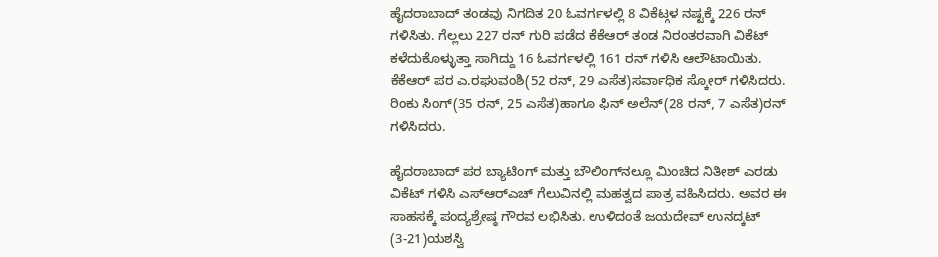ಹೈದರಾಬಾದ್ ತಂಡವು ನಿಗದಿತ 20 ಓವರ್ಗಳಲ್ಲಿ 8 ವಿಕೆಟ್ಗಳ ನಷ್ಟಕ್ಕೆ 226 ರನ್ ಗಳಿಸಿತು. ಗೆಲ್ಲಲು 227 ರನ್ ಗುರಿ ಪಡೆದ ಕೆಕೆಆರ್ ತಂಡ ನಿರಂತರವಾಗಿ ವಿಕೆಟ್ ಕಳೆದುಕೊಳ್ಳುತ್ತಾ ಸಾಗಿದ್ದು 16 ಓವರ್ಗಳಲ್ಲಿ 161 ರನ್ ಗಳಿಸಿ ಆಲೌಟಾಯಿತು. ಕೆಕೆಆರ್ ಪರ ಎ.ರಘುವಂಶಿ(52 ರನ್, 29 ಎಸೆತ)ಸರ್ವಾಧಿಕ ಸ್ಕೋರ್ ಗಳಿಸಿದರು. ರಿಂಕು ಸಿಂಗ್(35 ರನ್, 25 ಎಸೆತ)ಹಾಗೂ ಫಿನ್ ಅಲೆನ್(28 ರನ್, 7 ಎಸೆತ)ರನ್‌ ಗಳಿಸಿದರು.

ಹೈದರಾಬಾದ್‌ ಪರ ಬ್ಯಾಟಿಂಗ್‌ ಮತ್ತು ಬೌಲಿಂಗ್‌ನಲ್ಲೂ ಮಿಂಚಿದ ನಿತೀಶ್ ಎರಡು ವಿಕೆಟ್ ಗಳಿಸಿ ಎಸ್‌ಆರ್‌ಎಚ್ ಗೆಲುವಿನಲ್ಲಿ ಮಹತ್ವದ ಪಾತ್ರ ವಹಿಸಿದರು. ಅವರ ಈ ಸಾಹಸಕ್ಕೆ ಪಂದ್ಯಶ್ರೇಷ್ಠ ಗೌರವ ಲಭಿಸಿತು. ಉಳಿದಂತೆ ಜಯದೇವ್ ಉನದ್ಕಟ್ (3-21)ಯಶಸ್ವಿ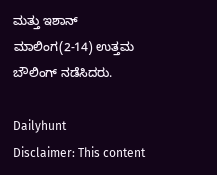ಮತ್ತು ಇಶಾನ್ ಮಾಲಿಂಗ(2-14) ಉತ್ತಮ ಬೌಲಿಂಗ್‌ ನಡೆಸಿದರು.

Dailyhunt
Disclaimer: This content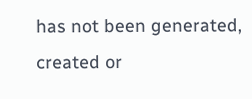has not been generated, created or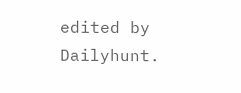edited by Dailyhunt.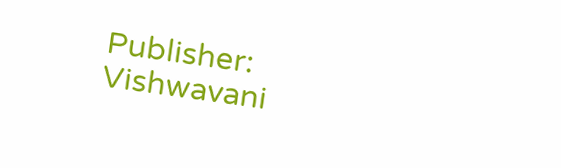Publisher: Vishwavani